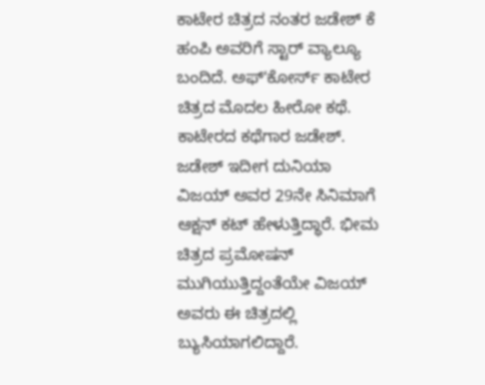ಕಾಟೇರ ಚಿತ್ರದ ನಂತರ ಜಡೇಶ್ ಕೆ ಹಂಪಿ ಅವರಿಗೆ ಸ್ಟಾರ್ ವ್ಯಾಲ್ಯೂ ಬಂದಿದೆ. ಅಫ್ʻಕೋರ್ಸ್ ಕಾಟೇರ ಚಿತ್ರದ ಮೊದಲ ಹೀರೋ ಕಥೆ. ಕಾಟೇರದ ಕಥೆಗಾರ ಜಡೇಶ್. ಜಡೇಶ್ ಇದೀಗ ದುನಿಯಾ ವಿಜಯ್ ಅವರ 29ನೇ ಸಿನಿಮಾಗೆ ಆಕ್ಷನ್ ಕಟ್ ಹೇಳುತ್ತಿದ್ಧಾರೆ. ಭೀಮ ಚಿತ್ರದ ಪ್ರಮೋಷನ್ ಮುಗಿಯುತ್ತಿದ್ದಂತೆಯೇ ವಿಜಯ್ ಅವರು ಈ ಚಿತ್ರದಲ್ಲಿ ಬ್ಯುಸಿಯಾಗಲಿದ್ದಾರೆ.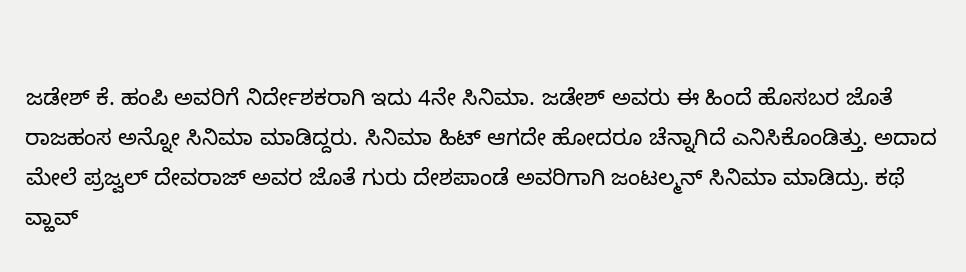ಜಡೇಶ್ ಕೆ. ಹಂಪಿ ಅವರಿಗೆ ನಿರ್ದೇಶಕರಾಗಿ ಇದು 4ನೇ ಸಿನಿಮಾ. ಜಡೇಶ್ ಅವರು ಈ ಹಿಂದೆ ಹೊಸಬರ ಜೊತೆ ರಾಜಹಂಸ ಅನ್ನೋ ಸಿನಿಮಾ ಮಾಡಿದ್ದರು. ಸಿನಿಮಾ ಹಿಟ್ ಆಗದೇ ಹೋದರೂ ಚೆನ್ನಾಗಿದೆ ಎನಿಸಿಕೊಂಡಿತ್ತು. ಅದಾದ ಮೇಲೆ ಪ್ರಜ್ವಲ್ ದೇವರಾಜ್ ಅವರ ಜೊತೆ ಗುರು ದೇಶಪಾಂಡೆ ಅವರಿಗಾಗಿ ಜಂಟಲ್ಮನ್ ಸಿನಿಮಾ ಮಾಡಿದ್ರು. ಕಥೆ ವ್ಹಾವ್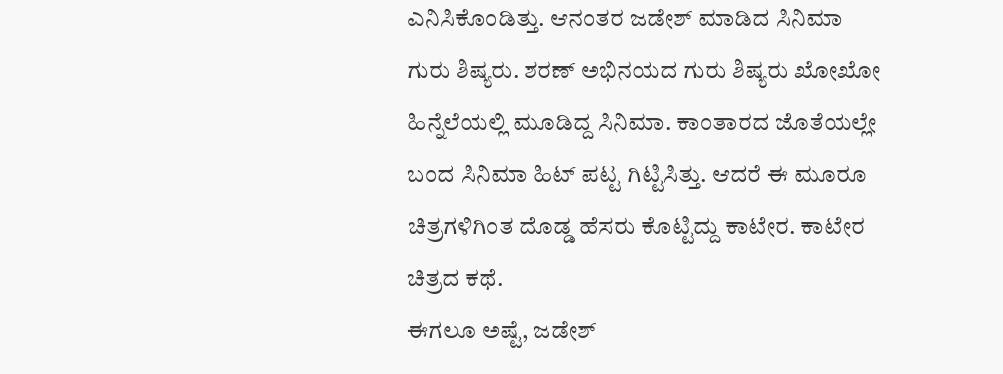ಎನಿಸಿಕೊಂಡಿತ್ತು. ಆನಂತರ ಜಡೇಶ್ ಮಾಡಿದ ಸಿನಿಮಾ ಗುರು ಶಿಷ್ಯರು. ಶರಣ್ ಅಭಿನಯದ ಗುರು ಶಿಷ್ಯರು ಖೋಖೋ ಹಿನ್ನೆಲೆಯಲ್ಲಿ ಮೂಡಿದ್ದ ಸಿನಿಮಾ. ಕಾಂತಾರದ ಜೊತೆಯಲ್ಲೇ ಬಂದ ಸಿನಿಮಾ ಹಿಟ್ ಪಟ್ಟ ಗಿಟ್ಟಿಸಿತ್ತು. ಆದರೆ ಈ ಮೂರೂ ಚಿತ್ರಗಳಿಗಿಂತ ದೊಡ್ಡ ಹೆಸರು ಕೊಟ್ಟಿದ್ದು ಕಾಟೇರ. ಕಾಟೇರ ಚಿತ್ರದ ಕಥೆ.
ಈಗಲೂ ಅಷ್ಟೆ, ಜಡೇಶ್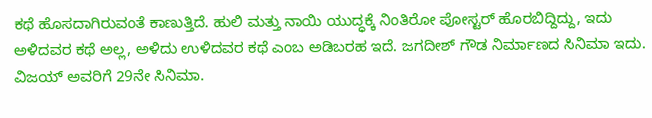ಕಥೆ ಹೊಸದಾಗಿರುವಂತೆ ಕಾಣುತ್ತಿದೆ. ಹುಲಿ ಮತ್ತು ನಾಯಿ ಯುದ್ಧಕ್ಕೆ ನಿಂತಿರೋ ಪೋಸ್ಟರ್ ಹೊರಬಿದ್ದಿದ್ದು, ಇದು ಅಳಿದವರ ಕಥೆ ಅಲ್ಲ, ಅಳಿದು ಉಳಿದವರ ಕಥೆ ಎಂಬ ಅಡಿಬರಹ ಇದೆ. ಜಗದೀಶ್ ಗೌಡ ನಿರ್ಮಾಣದ ಸಿನಿಮಾ ಇದು. ವಿಜಯ್ ಅವರಿಗೆ 29ನೇ ಸಿನಿಮಾ.